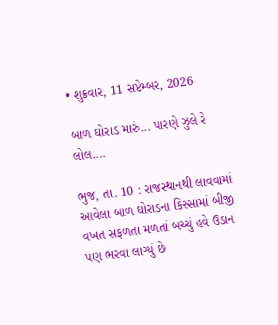• શુક્રવાર, 11 સપ્ટેમ્બર, 2026

બાળ ઘોરાડ મારું... પારણે ઝુલે રે લોલ....

ભુજ, તા. 10 : રાજસ્થાનથી લાવવામાં આવેલા બાળ ઘોરાડના કિસ્સામાં બીજી વખત સફળતા મળતાં બચ્ચું હવે ઉડાન પણ ભરવા લાગ્યું છે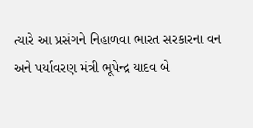ત્યારે આ પ્રસંગને નિહાળવા ભારત સરકારના વન અને પર્યાવરણ મંત્રી ભૂપેન્દ્ર યાદવ બે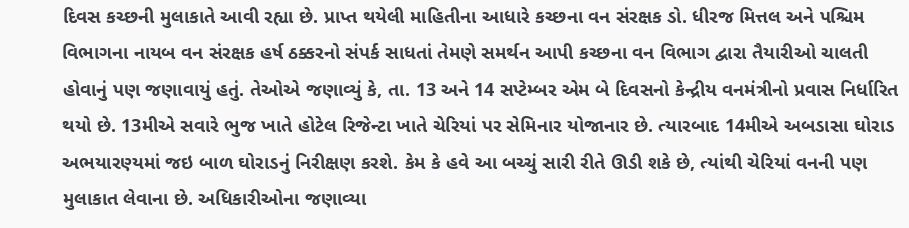દિવસ કચ્છની મુલાકાતે આવી રહ્યા છે. પ્રાપ્ત થયેલી માહિતીના આધારે કચ્છના વન સંરક્ષક ડો. ધીરજ મિત્તલ અને પશ્ચિમ વિભાગના નાયબ વન સંરક્ષક હર્ષ ઠક્કરનો સંપર્ક સાધતાં તેમણે સમર્થન આપી કચ્છના વન વિભાગ દ્વારા તૈયારીઓ ચાલતી હોવાનું પણ જણાવાયું હતું. તેઓએ જણાવ્યું કે, તા. 13 અને 14 સપ્ટેમ્બર એમ બે દિવસનો કેન્દ્રીય વનમંત્રીનો પ્રવાસ નિર્ધારિત થયો છે. 13મીએ સવારે ભુજ ખાતે હોટેલ રિજેન્ટા ખાતે ચેરિયાં પર સેમિનાર યોજાનાર છે. ત્યારબાદ 14મીએ અબડાસા ઘોરાડ અભયારણ્યમાં જઇ બાળ ઘોરાડનું નિરીક્ષણ કરશે. કેમ કે હવે આ બચ્ચું સારી રીતે ઊડી શકે છે, ત્યાંથી ચેરિયાં વનની પણ મુલાકાત લેવાના છે. અધિકારીઓના જણાવ્યા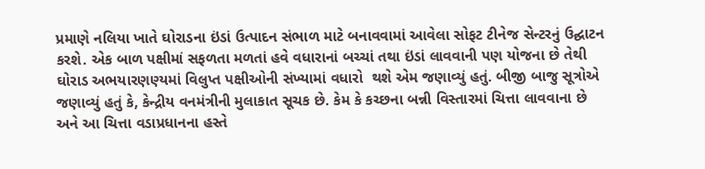પ્રમાણે નલિયા ખાતે ઘોરાડના ઇંડાં ઉત્પાદન સંભાળ માટે બનાવવામાં આવેલા સોફટ ટીનેજ સેન્ટરનું ઉદ્ઘાટન કરશે. એક બાળ પક્ષીમાં સફળતા મળતાં હવે વધારાનાં બચ્ચાં તથા ઇંડાં લાવવાની પણ યોજના છે તેથી ઘોરાડ અભયારણણ્યમાં વિલુપ્ત પક્ષીઓની સંખ્યામાં વધારો  થશે એમ જણાવ્યું હતું. બીજી બાજુ સૂત્રોએ જણાવ્યું હતું કે, કેન્દ્રીય વનમંત્રીની મુલાકાત સૂચક છે. કેમ કે કચ્છના બન્ની વિસ્તારમાં ચિત્તા લાવવાના છે અને આ ચિત્તા વડાપ્રધાનના હસ્તે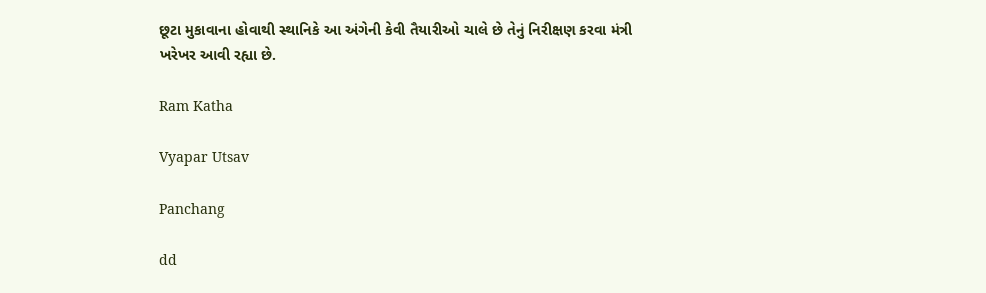છૂટા મુકાવાના હોવાથી સ્થાનિકે આ અંગેની કેવી તૈયારીઓ ચાલે છે તેનું નિરીક્ષણ કરવા મંત્રી ખરેખર આવી રહ્યા છે.

Ram Katha

Vyapar Utsav

Panchang

dd